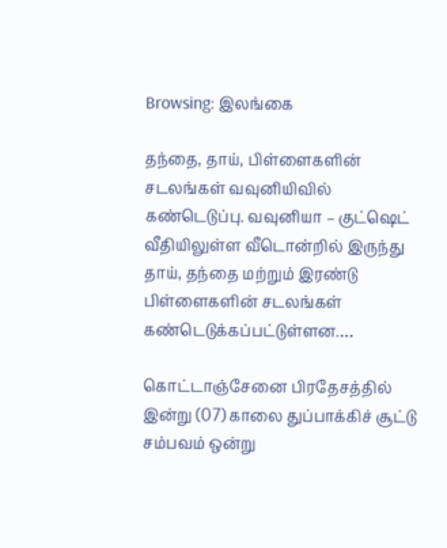Browsing: இலங்கை

தந்தை, தாய், பிள்ளைகளின் சடலங்கள் வவுனியிவில் கண்டெடுப்பு. வவுனியா – குட்ஷெட் வீதியிலுள்ள வீடொன்றில் இருந்து தாய், தந்தை மற்றும் இரண்டு பிள்ளைகளின் சடலங்கள் கண்டெடுக்கப்பட்டுள்ளன.…

கொட்டாஞ்சேனை பிரதேசத்தில் இன்று (07) காலை துப்பாக்கிச் சூட்டு சம்பவம் ஒன்று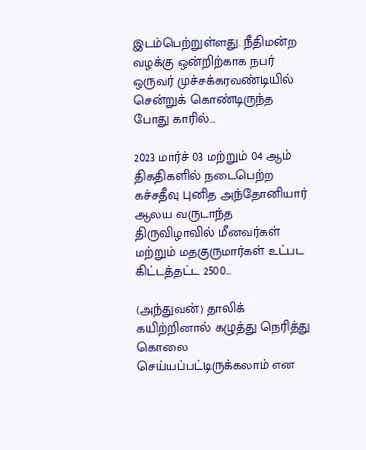இடம்பெற்றுள்ளது. நீதிமன்ற வழக்கு ஒன்றிற்காக நபர் ஒருவர் முச்சக்கரவண்டியில் சென்றுக் கொண்டிருந்த போது காரில்…

2023 மார்ச் 03 மற்றும் 04 ஆம் திகதிகளில் நடைபெற்ற கச்சதீவு புனித அந்தோனியார் ஆலய வருடாந்த திருவிழாவில் மீனவர்கள் மற்றும் மதகுருமார்கள் உட்பட கிட்டத்தட்ட 2500…

(அந்துவன்) தாலிக் கயிற்றினால் கழுத்து நெரித்து கொலை செய்யப்பட்டிருக்கலாம் என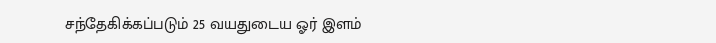சந்தேகிக்கப்படும் 25 வயதுடைய ஓர் இளம்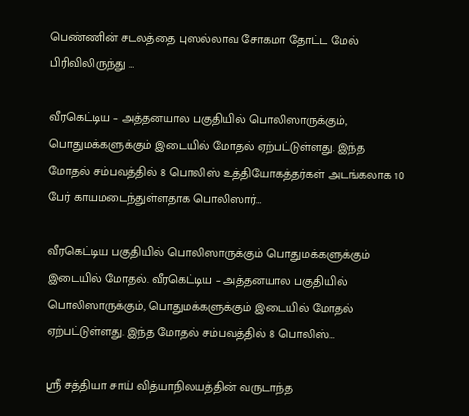பெண்ணின் சடலத்தை புஸல்லாவ சோகமா தோட்ட மேல் பிரிவிலிருந்து …

வீரகெட்டிய – அத்தனயால பகுதியில் பொலிஸாருக்கும், பொதுமக்களுக்கும் இடையில் மோதல் ஏற்பட்டுள்ளது. இந்த மோதல் சம்பவத்தில் 8 பொலிஸ் உத்தியோகத்தர்கள் அடங்கலாக 10 பேர் காயமடைந்துள்ளதாக பொலிஸார்…

வீரகெட்டிய பகுதியில் பொலிஸாருக்கும் பொதுமக்களுக்கும் இடையில் மோதல். வீரகெட்டிய – அத்தனயால பகுதியில் பொலிஸாருக்கும், பொதுமக்களுக்கும் இடையில் மோதல் ஏற்பட்டுள்ளது. இந்த மோதல் சம்பவத்தில் 8 பொலிஸ்…

ஸ்ரீ சத்தியா சாய் வித்யாநிலயத்தின் வருடாந்த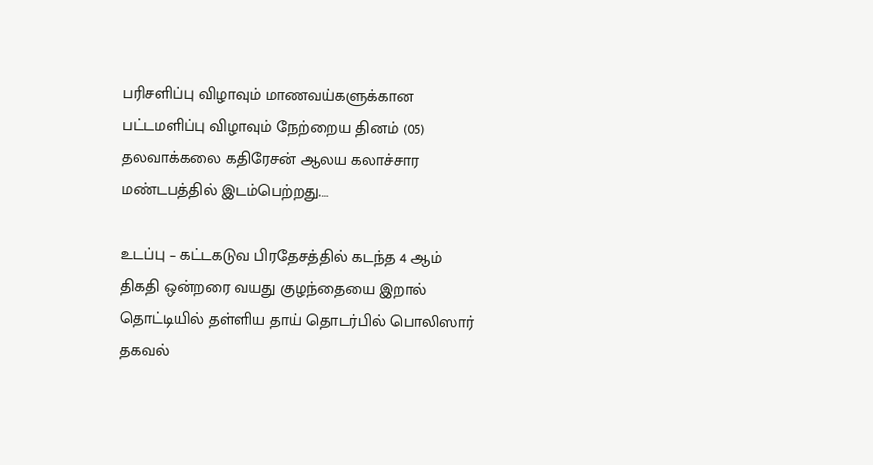பரிசளிப்பு விழாவும் மாணவய்களுக்கான பட்டமளிப்பு விழாவும் நேற்றைய தினம் (05) தலவாக்கலை கதிரேசன் ஆலய கலாச்சார மண்டபத்தில் இடம்பெற்றது.…

உடப்பு – கட்டகடுவ பிரதேசத்தில் கடந்த 4 ஆம் திகதி ஒன்றரை வயது குழந்தையை இறால் தொட்டியில் தள்ளிய தாய் தொடர்பில் பொலிஸார் தகவல்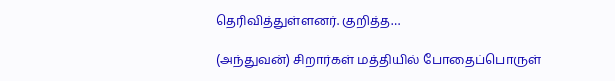தெரிவித்துள்ளனர். குறித்த…

(அந்துவன்) சிறார்கள் மத்தியில் போதைப்பொருள்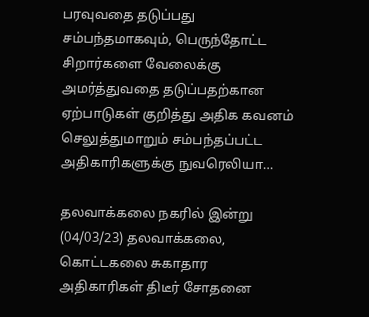பரவுவதை தடுப்பது சம்பந்தமாகவும், பெருந்தோட்ட சிறார்களை வேலைக்கு அமர்த்துவதை தடுப்பதற்கான ஏற்பாடுகள் குறித்து அதிக கவனம் செலுத்துமாறும் சம்பந்தப்பட்ட அதிகாரிகளுக்கு நுவரெலியா…

தலவாக்கலை நகரில் இன்று (04/03/23) தலவாக்கலை, கொட்டகலை சுகாதார அதிகாரிகள் திடீர் சோதனை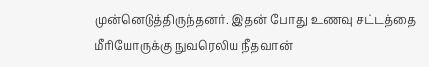முன்னெடுத்திருந்தனர். இதன் போது உணவு சட்டத்தை மீரியோருக்கு நுவரெலிய நீதவான்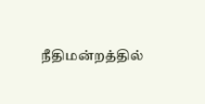நீதிமன்றத்தில்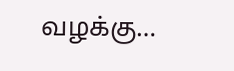வழக்கு…